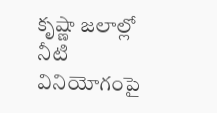కృష్ణా జలాల్లో నీటి వినియోగంపై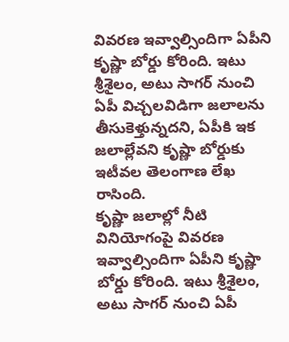వివరణ ఇవ్వాల్సిందిగా ఏపీని కృష్ణా బోర్డు కోరింది. ఇటు శ్రీశైలం, అటు సాగర్ నుంచి ఏపీ విచ్చలవిడిగా జలాలను తీసుకెళ్తున్నదని, ఏపీకి ఇక జలాల్లేవని కృష్ణా బోర్డుకు ఇటీవల తెలంగాణ లేఖ రాసింది.
కృష్ణా జలాల్లో నీటి వినియోగంపై వివరణ ఇవ్వాల్సిందిగా ఏపీని కృష్ణా బోర్డు కోరింది. ఇటు శ్రీశైలం, అటు సాగర్ నుంచి ఏపీ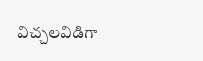విచ్చలవిడిగా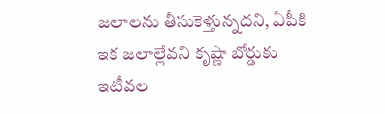జలాలను తీసుకెళ్తున్నదని, ఏపీకి ఇక జలాల్లేవని కృష్ణా బోర్డుకు ఇటీవల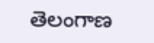తెలంగాణ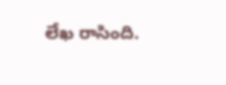లేఖ రాసింది.